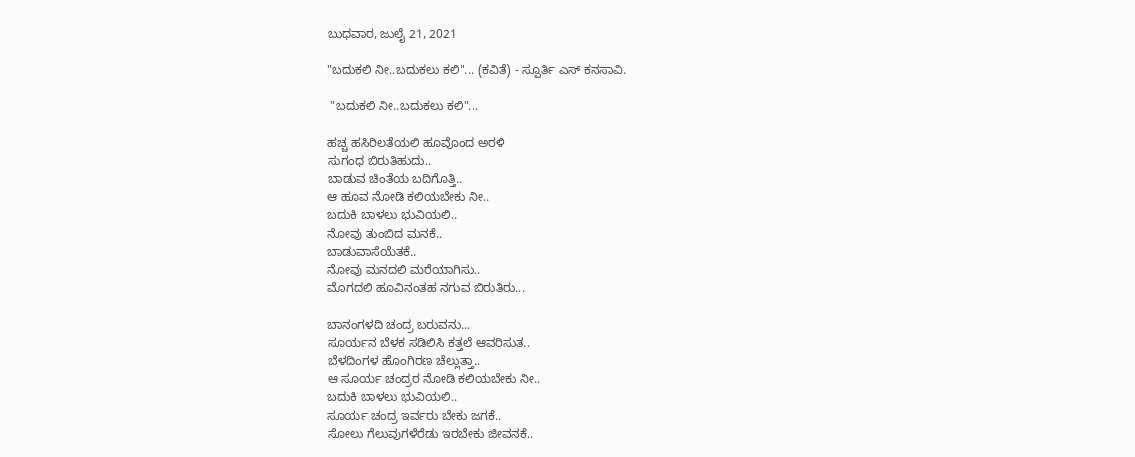ಬುಧವಾರ, ಜುಲೈ 21, 2021

"ಬದುಕಲಿ ನೀ..ಬದುಕಲು ಕಲಿ"... (ಕವಿತೆ) - ಸ್ಪೂರ್ತಿ ಎಸ್ ಕನಸಾವಿ.

 "ಬದುಕಲಿ ನೀ..ಬದುಕಲು ಕಲಿ"...

ಹಚ್ಚ ಹಸಿರಿಲತೆಯಲಿ ಹೂವೊಂದ ಅರಳಿ
ಸುಗಂಧ ಬಿರುತಿಹುದು..
ಬಾಡುವ ಚಿಂತೆಯ ಬದಿಗೊತ್ತಿ..
ಆ ಹೂವ ನೋಡಿ ಕಲಿಯಬೇಕು ನೀ..
ಬದುಕಿ ಬಾಳಲು ಭುವಿಯಲಿ..
ನೋವು ತುಂಬಿದ ಮನಕೆ..
ಬಾಡುವಾಸೆಯೆತಕೆ..
ನೋವು ಮನದಲಿ ಮರೆಯಾಗಿಸು..
ಮೊಗದಲಿ ಹೂವಿನಂತಹ ನಗುವ ಬಿರುತಿರು...

ಬಾನಂಗಳದಿ ಚಂದ್ರ ಬರುವನು...
ಸೂರ್ಯನ ಬೆಳಕ ಸಡಿಲಿಸಿ ಕತ್ತಲೆ ಆವರಿಸುತ..
ಬೆಳದಿಂಗಳ ಹೊಂಗಿರಣ ಚೆಲ್ಲುತ್ತಾ..
ಆ ಸೂರ್ಯ ಚಂದ್ರರ ನೋಡಿ ಕಲಿಯಬೇಕು ನೀ..
ಬದುಕಿ ಬಾಳಲು ಭುವಿಯಲಿ..
ಸೂರ್ಯ ಚಂದ್ರ ಇರ್ವರು ಬೇಕು ಜಗಕೆ..
ಸೋಲು ಗೆಲುವುಗಳೆರೆಡು ಇರಬೇಕು ಜೀವನಕೆ..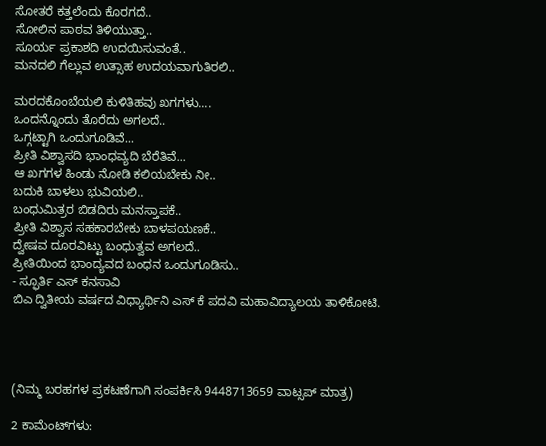ಸೋತರೆ ಕತ್ತಲೆಂದು ಕೊರಗದೆ..
ಸೋಲಿನ ಪಾಠವ ತಿಳಿಯುತ್ತಾ..
ಸೂರ್ಯ ಪ್ರಕಾಶದಿ ಉದಯಿಸುವಂತೆ..
ಮನದಲಿ ಗೆಲ್ಲುವ ಉತ್ಸಾಹ ಉದಯವಾಗುತಿರಲಿ..

ಮರದಕೊಂಬೆಯಲಿ ಕುಳಿತಿಹವು ಖಗಗಳು....
ಒಂದನ್ನೊಂದು ತೊರೆದು ಅಗಲದೆ..
ಒಗ್ಗಟ್ಟಾಗಿ ಒಂದುಗೂಡಿವೆ...
ಪ್ರೀತಿ ವಿಶ್ವಾಸದಿ ಭಾಂಧವ್ಯದಿ ಬೆರೆತಿವೆ...
ಆ ಖಗಗಳ ಹಿಂಡು ನೋಡಿ ಕಲಿಯಬೇಕು ನೀ..
ಬದುಕಿ ಬಾಳಲು ಭುವಿಯಲಿ..
ಬಂಧುಮಿತ್ರರ ಬಿಡದಿರು ಮನಸ್ತಾಪಕೆ..
ಪ್ರೀತಿ ವಿಶ್ವಾಸ ಸಹಕಾರಬೇಕು ಬಾಳಪಯಣಕೆ..
ದ್ವೇಷವ ದೂರವಿಟ್ಟು ಬಂಧುತ್ವವ ಅಗಲದೆ..
ಪ್ರೀತಿಯಿಂದ ಭಾಂದ್ಯವದ ಬಂಧನ ಒಂದುಗೂಡಿಸು..
- ಸ್ಫೂರ್ತಿ ಎಸ್ ಕನಸಾವಿ
ಬಿಎ ದ್ವಿತೀಯ ವರ್ಷದ ವಿಧ್ಯಾರ್ಥಿನಿ ಎಸ್ ಕೆ ಪದವಿ ಮಹಾವಿದ್ಯಾಲಯ ತಾಳಿಕೋಟಿ.




(ನಿಮ್ಮ ಬರಹಗಳ ಪ್ರಕಟಣೆಗಾಗಿ ಸಂಪರ್ಕಿಸಿ 9448713659 ವಾಟ್ಸಪ್ ಮಾತ್ರ)

2 ಕಾಮೆಂಟ್‌ಗಳು: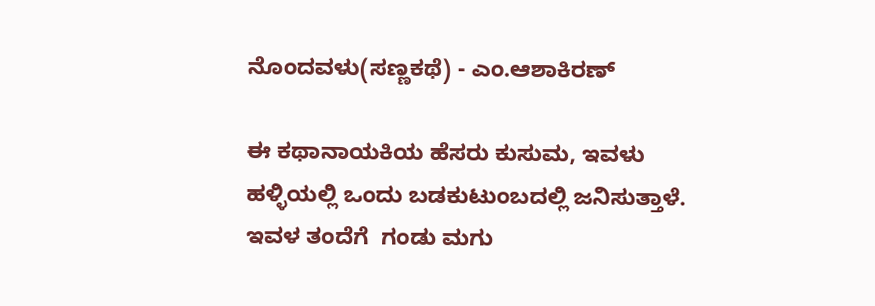ನೊಂದವಳು(ಸಣ್ಣಕಥೆ) - ಎಂ.ಆಶಾಕಿರಣ್

ಈ ಕಥಾನಾಯಕಿಯ ಹೆಸರು ಕುಸುಮ, ಇವಳು ಹಳ್ಳಿಯಲ್ಲಿ ಒಂದು ಬಡಕುಟುಂಬದಲ್ಲಿ ಜನಿಸುತ್ತಾಳೆ. ಇವಳ ತಂದೆಗೆ  ಗಂಡು ಮಗು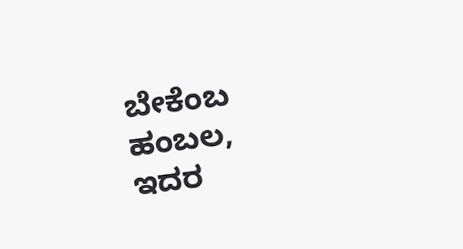ಬೇಕೆಂಬ ಹಂಬಲ, ಇದರ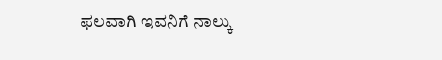ಫಲವಾಗಿ ಇವನಿಗೆ ನಾಲ್ಕು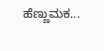ಹೆಣ್ಣುಮಕ...